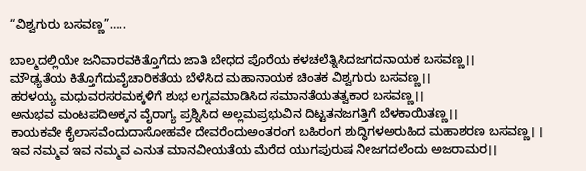“ವಿಶ್ವಗುರು ಬಸವಣ್ಣ”…..

ಬಾಲ್ಮದಲ್ಲಿಯೇ ಜನಿವಾರವಕಿತ್ತೊಗೆದು ಜಾತಿ ಬೇಧದ ಪೊರೆಯ ಕಳಚಲೆತ್ನಿಸಿದಜಗದನಾಯಕ ಬಸವಣ್ಣ।।
ಮೌಢ್ಯತೆಯ ಕಿತ್ತೊಗೆದುವೈಚಾರಿಕತೆಯ ಬೆಳೆಸಿದ ಮಹಾನಾಯಕ ಚಿಂತಕ ವಿಶ್ವಗುರು ಬಸವಣ್ಣ।।
ಹರಳಯ್ಯ ಮಧುವರಸರಮಕ್ಕಳಿಗೆ ಶುಭ ಲಗ್ನವಮಾಡಿಸಿದ ಸಮಾನತೆಯತತ್ವಕಾರ ಬಸವಣ್ಣ।।
ಅನುಭವ ಮಂಟಪದಿಅಕ್ಕನ ವೈರಾಗ್ಯ ಪ್ರಶ್ನಿಸಿದ ಅಲ್ಲಮಪ್ರಭುವಿನ ದಿಟ್ಟತನಜಗತ್ತಿಗೆ ಬೆಳಕಾಯಿತಣ್ಣ।।
ಕಾಯಕವೇ ಕೈಲಾಸವೆಂದುದಾಸೋಹವೇ ದೇವರೆಂದುಅಂತರಂಗ ಬಹಿರಂಗ ಶುದ್ಧಿಗಳಅರುಹಿದ ಮಹಾಶರಣ ಬಸವಣ್ಣ। ।
ಇವ ನಮ್ಮವ ಇವ ನಮ್ಮವ ಎನುತ ಮಾನವೀಯತೆಯ ಮೆರೆದ ಯುಗಪುರುಷ ನೀಜಗದಲೆಂದು ಅಜರಾಮರ।।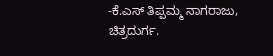-ಕೆ.ಎಸ್ ತಿಪ್ಪಮ್ಮ ನಾಗರಾಜು,
ಚಿತ್ರದುರ್ಗ.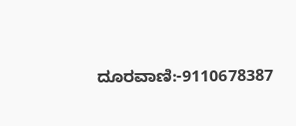ದೂರವಾಣಿ:-9110678387